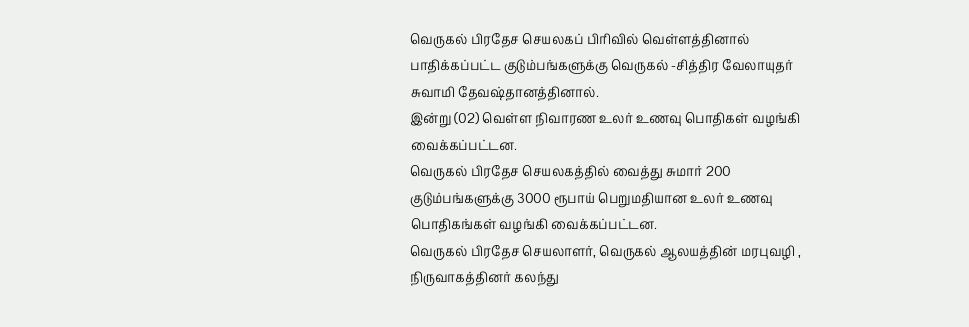வெருகல் பிரதேச செயலகப் பிரிவில் வெள்ளத்தினால் பாதிக்கப்பட்ட குடும்பங்களுக்கு வெருகல் -சித்திர வேலாயுதர் சுவாமி தேவஷ்தானத்தினால்.
இன்று (02) வெள்ள நிவாரண உலர் உணவு பொதிகள் வழங்கி வைக்கப்பட்டன.
வெருகல் பிரதேச செயலகத்தில் வைத்து சுமார் 200 குடும்பங்களுக்கு 3000 ரூபாய் பெறுமதியான உலர் உணவு பொதிகங்கள் வழங்கி வைக்கப்பட்டன.
வெருகல் பிரதேச செயலாளர், வெருகல் ஆலயத்தின் மரபுவழி , நிருவாகத்தினர் கலந்து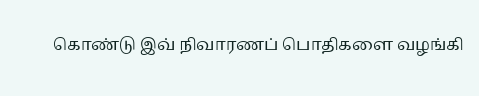கொண்டு இவ் நிவாரணப் பொதிகளை வழங்கி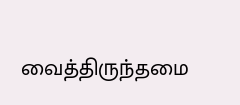வைத்திருந்தமை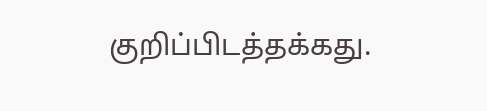குறிப்பிடத்தக்கது.